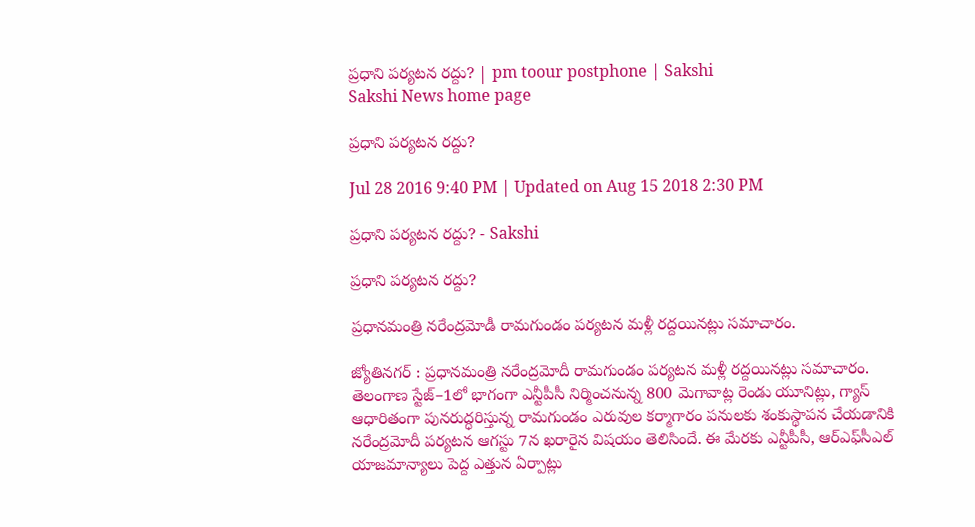ప్రధాని పర్యటన రద్దు? | pm toour postphone | Sakshi
Sakshi News home page

ప్రధాని పర్యటన రద్దు?

Jul 28 2016 9:40 PM | Updated on Aug 15 2018 2:30 PM

ప్రధాని పర్యటన రద్దు? - Sakshi

ప్రధాని పర్యటన రద్దు?

ప్రధానమంత్రి నరేంద్రమోడీ రామగుండం పర్యటన మళ్లీ రద్దయినట్లు సమాచారం.

జ్యోతినగర్‌ : ప్రధానమంత్రి నరేంద్రమోదీ రామగుండం పర్యటన మళ్లీ రద్దయినట్లు సమాచారం. తెలంగాణ స్టేజ్‌–1లో భాగంగా ఎన్టీపీసీ నిర్మించనున్న 800 మెగావాట్ల రెండు యూనిట్లు, గ్యాస్‌ ఆధారితంగా పునరుద్ధరిస్తున్న రామగుండం ఎరువుల కర్మాగారం పనులకు శంకుస్థాపన చేయడానికి నరేంద్రమోదీ పర్యటన ఆగస్టు 7న ఖరారైన విషయం తెలిసిందే. ఈ మేరకు ఎన్టీపీసీ, ఆర్‌ఎఫ్‌సీఎల్‌ యాజమాన్యాలు పెద్ద ఎత్తున ఏర్పాట్లు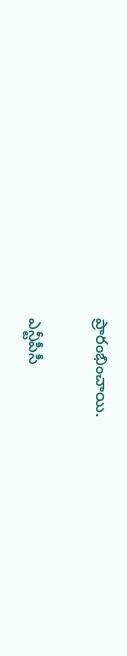ప్రారంభించాయి.

ఎన్టీపీసీ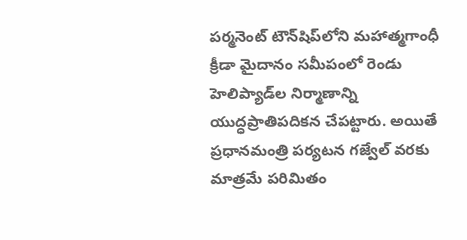పర్మనెంట్‌ టౌన్‌షిప్‌లోని మహాత్మగాంధీ క్రీడా మైదానం సమీపంలో రెండు హెలిప్యాడ్‌ల నిర్మాణాన్ని యుద్ధప్రాతిపదికన చేపట్టారు. అయితే ప్రధానమంత్రి పర్యటన గజ్వేల్‌ వరకు మాత్రమే పరిమితం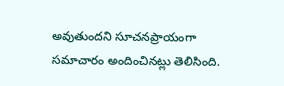అవుతుందని సూచనప్రాయంగా సమాచారం అందించినట్లు తెలిసింది.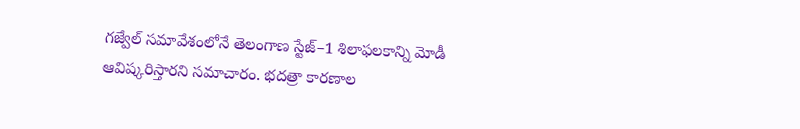గజ్వేల్‌ సమావేశంలోనే తెలంగాణ స్టేజ్‌–1 శిలాఫలకాన్ని మోడీ ఆవిష్కరిస్తారని సమాచారం. భదత్రా కారణాల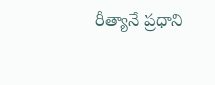రీత్యానే ప్రధాని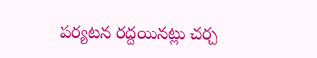పర్యటన రద్దయినట్లు చర్చ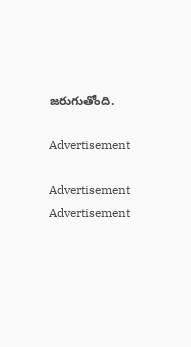జరుగుతోంది.

Advertisement

Advertisement
Advertisement